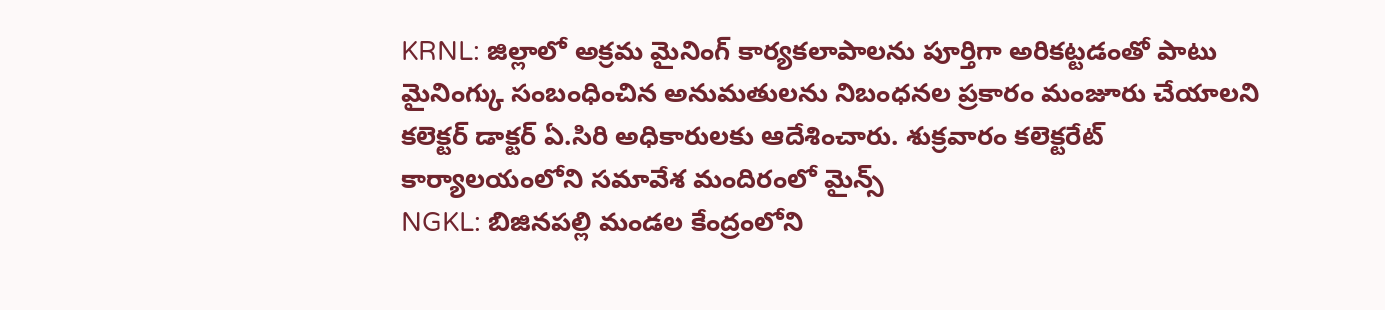KRNL: జిల్లాలో అక్రమ మైనింగ్ కార్యకలాపాలను పూర్తిగా అరికట్టడంతో పాటు మైనింగ్కు సంబంధించిన అనుమతులను నిబంధనల ప్రకారం మంజూరు చేయాలని కలెక్టర్ డాక్టర్ ఏ.సిరి అధికారులకు ఆదేశించారు. శుక్రవారం కలెక్టరేట్ కార్యాలయంలోని సమావేశ మందిరంలో మైన్స్
NGKL: బిజినపల్లి మండల కేంద్రంలోని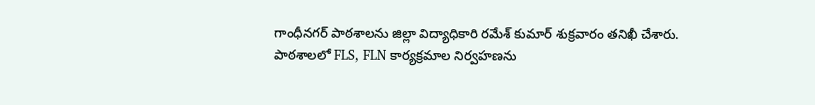గాంధీనగర్ పాఠశాలను జిల్లా విద్యాధికారి రమేశ్ కుమార్ శుక్రవారం తనిఖీ చేశారు. పాఠశాలలో FLS, FLN కార్యక్రమాల నిర్వహణను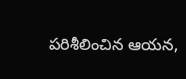పరిశీలించిన ఆయన,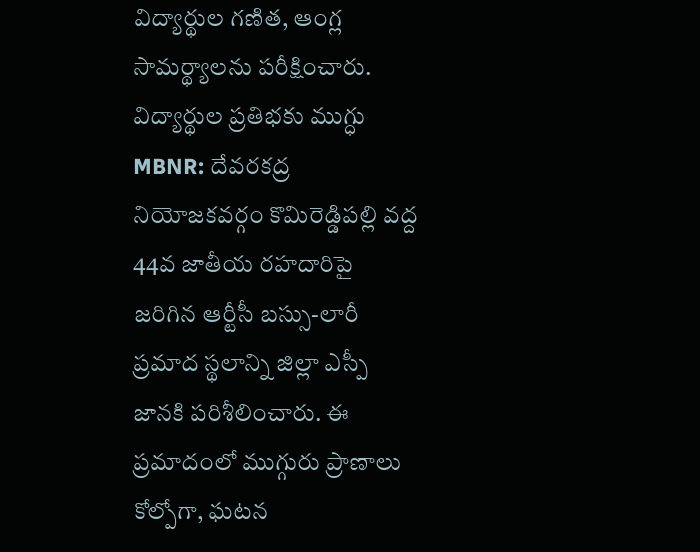విద్యార్థుల గణిత, ఆంగ్ల సామర్థ్యాలను పరీక్షించారు. విద్యార్థుల ప్రతిభకు ముగ్ధు
MBNR: దేవరకద్ర నియోజకవర్గం కొమిరెడ్డిపల్లి వద్ద 44వ జాతీయ రహదారిపై జరిగిన ఆర్టీసీ బస్సు-లారీ ప్రమాద స్థలాన్ని జిల్లా ఎస్పీ జానకి పరిశీలించారు. ఈ ప్రమాదంలో ముగ్గురు ప్రాణాలు కోల్పోగా, ఘటన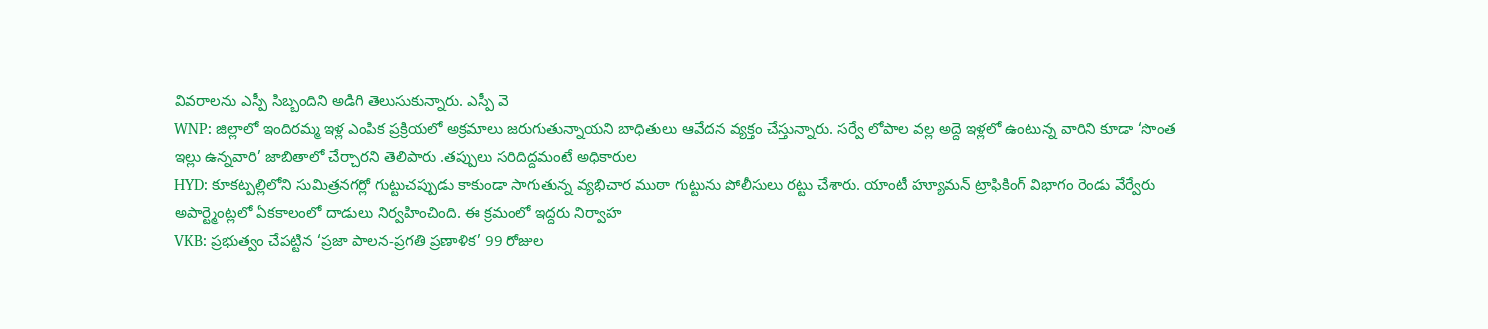వివరాలను ఎస్పీ సిబ్బందిని అడిగి తెలుసుకున్నారు. ఎస్పీ వె
WNP: జిల్లాలో ఇందిరమ్మ ఇళ్ల ఎంపిక ప్రక్రియలో అక్రమాలు జరుగుతున్నాయని బాధితులు ఆవేదన వ్యక్తం చేస్తున్నారు. సర్వే లోపాల వల్ల అద్దె ఇళ్లలో ఉంటున్న వారిని కూడా ‘సొంత ఇల్లు ఉన్నవారి’ జాబితాలో చేర్చారని తెలిపారు .తప్పులు సరిదిద్దమంటే అధికారుల
HYD: కూకట్పల్లిలోని సుమిత్రనగర్లో గుట్టుచప్పుడు కాకుండా సాగుతున్న వ్యభిచార ముఠా గుట్టును పోలీసులు రట్టు చేశారు. యాంటీ హ్యూమన్ ట్రాఫికింగ్ విభాగం రెండు వేర్వేరు అపార్ట్మెంట్లలో ఏకకాలంలో దాడులు నిర్వహించింది. ఈ క్రమంలో ఇద్దరు నిర్వాహ
VKB: ప్రభుత్వం చేపట్టిన ‘ప్రజా పాలన-ప్రగతి ప్రణాళిక’ 99 రోజుల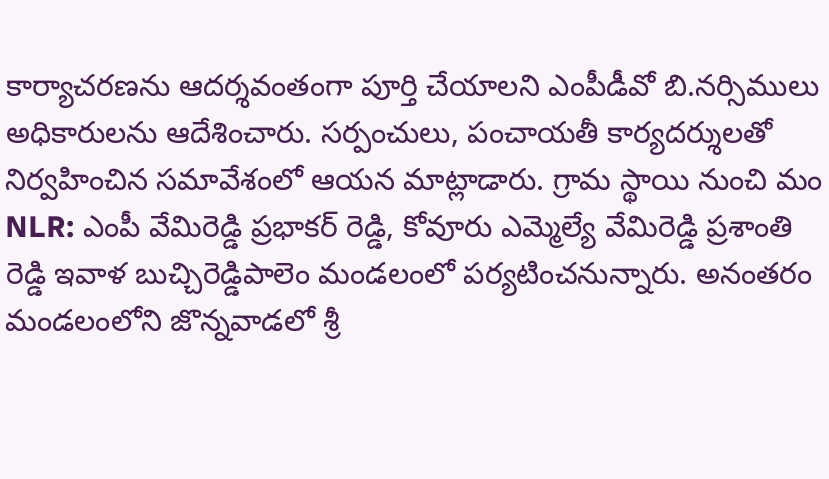కార్యాచరణను ఆదర్శవంతంగా పూర్తి చేయాలని ఎంపీడీవో బి.నర్సిములు అధికారులను ఆదేశించారు. సర్పంచులు, పంచాయతీ కార్యదర్శులతో నిర్వహించిన సమావేశంలో ఆయన మాట్లాడారు. గ్రామ స్థాయి నుంచి మం
NLR: ఎంపీ వేమిరెడ్డి ప్రభాకర్ రెడ్డి, కోవూరు ఎమ్మెల్యే వేమిరెడ్డి ప్రశాంతి రెడ్డి ఇవాళ బుచ్చిరెడ్డిపాలెం మండలంలో పర్యటించనున్నారు. అనంతరం మండలంలోని జొన్నవాడలో శ్రీ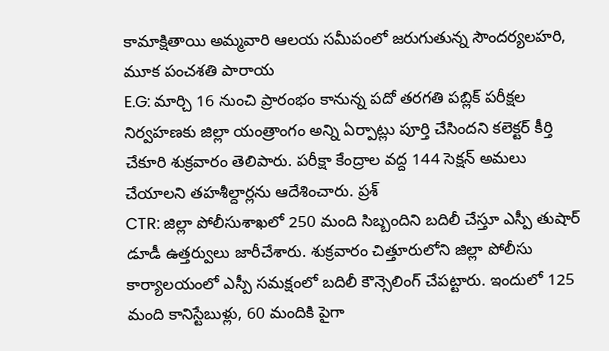కామాక్షితాయి అమ్మవారి ఆలయ సమీపంలో జరుగుతున్న సౌందర్యలహరి, మూక పంచశతి పారాయ
E.G: మార్చి 16 నుంచి ప్రారంభం కానున్న పదో తరగతి పబ్లిక్ పరీక్షల నిర్వహణకు జిల్లా యంత్రాంగం అన్ని ఏర్పాట్లు పూర్తి చేసిందని కలెక్టర్ కీర్తి చేకూరి శుక్రవారం తెలిపారు. పరీక్షా కేంద్రాల వద్ద 144 సెక్షన్ అమలు చేయాలని తహశీల్దార్లను ఆదేశించారు. ప్రశ్
CTR: జిల్లా పోలీసుశాఖలో 250 మంది సిబ్బందిని బదిలీ చేస్తూ ఎస్పీ తుషార్ డూడీ ఉత్తర్వులు జారీచేశారు. శుక్రవారం చిత్తూరులోని జిల్లా పోలీసు కార్యాలయంలో ఎస్పీ సమక్షంలో బదిలీ కౌన్సెలింగ్ చేపట్టారు. ఇందులో 125 మంది కానిస్టేబుళ్లు, 60 మందికి పైగా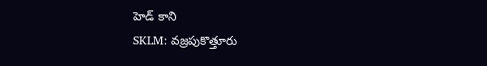హెడ్ కాని
SKLM: వజ్రపుకొత్తూరు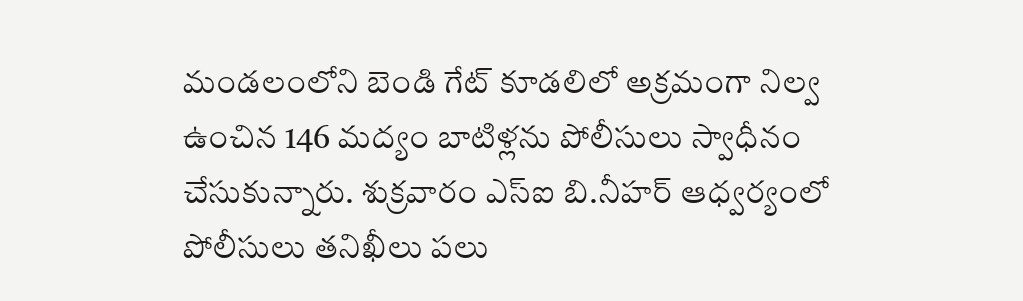మండలంలోని బెండి గేట్ కూడలిలో అక్రమంగా నిల్వ ఉంచిన 146 మద్యం బాటిళ్లను పోలీసులు స్వాధీనం చేసుకున్నారు. శుక్రవారం ఎస్ఐ బి.నీహర్ ఆధ్వర్యంలో పోలీసులు తనిఖీలు పలు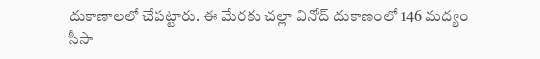దుకాణాలలో చేపట్టారు. ఈ మేరకు చల్లా వినోద్ దుకాణంలో 146 మద్యం సీసా